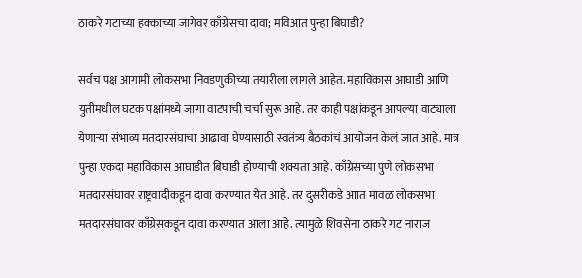ठाकरे गटाच्या हक्काच्या जागेवर काँग्रेसचा दावा; मविआत पुन्हा बिघाडी?

सर्वच पक्ष आगामी लोकसभा निवडणुकीच्या तयारीला लागले आहेत. महाविकास आघाडी आणि युतीमधील घटक पक्षांमध्ये जागा वाटपाची चर्चा सुरू आहे. तर काही पक्षांकडून आपल्या वाट्याला येणाऱ्या संभाव्य मतदारसंघाचा आढावा घेण्यासाठी स्वतंत्र्य बैठकांचं आयोजन केलं जात आहे. मात्र पुन्हा एकदा महाविकास आघाडीत बिघाडी होण्याची शक्यता आहे. काँग्रेसच्या पुणे लोकसभा मतदारसंघावर राष्ट्रवादीकडून दावा करण्यात येत आहे. तर दुसरीकडे आात मावळ लोकसभा मतदारसंघावर काँग्रेसकडून दावा करण्यात आला आहे. त्यामुळे शिवसेना ठाकरे गट नाराज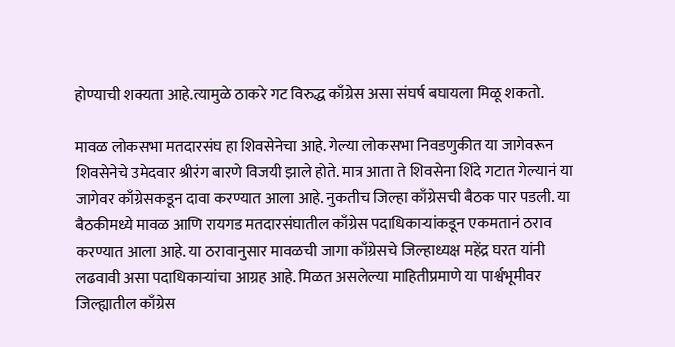होण्याची शक्यता आहे.त्यामुळे ठाकरे गट विरुद्ध काँग्रेस असा संघर्ष बघायला मिळू शकतो.

मावळ लोकसभा मतदारसंघ हा शिवसेनेचा आहे. गेल्या लोकसभा निवडणुकीत या जागेवरून शिवसेनेचे उमेदवार श्रीरंग बारणे विजयी झाले होते. मात्र आता ते शिवसेना शिंदे गटात गेल्यानं या जागेवर काँग्रेसकडून दावा करण्यात आला आहे. नुकतीच जिल्हा काँग्रेसची बैठक पार पडली. या बैठकीमध्ये मावळ आणि रायगड मतदारसंघातील काँग्रेस पदाधिकाऱ्यांकडून एकमतानं ठराव करण्यात आला आहे. या ठरावानुसार मावळची जागा काँग्रेसचे जिल्हाध्यक्ष महेंद्र घरत यांनी लढवावी असा पदाधिकाऱ्यांचा आग्रह आहे. मिळत असलेल्या माहितीप्रमाणे या पार्श्वभूमीवर जिल्ह्यातील काँग्रेस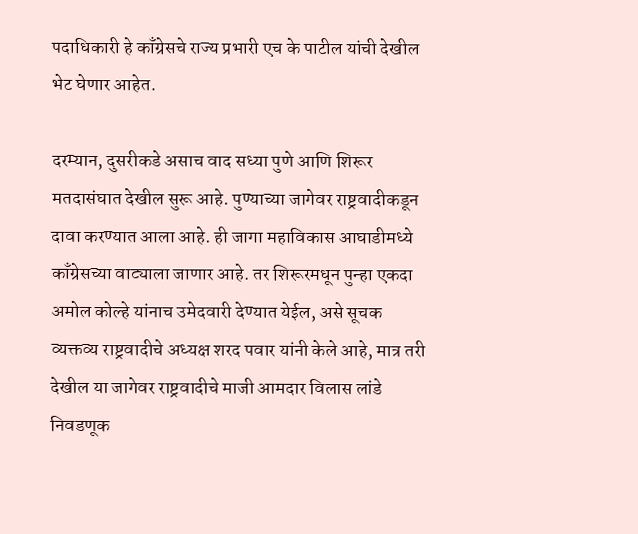पदाधिकारी हे काँग्रेसचे राज्य प्रभारी एच के पाटील यांची देखील भेट घेणार आहेत.

दरम्यान, दुसरीकडे असाच वाद सध्या पुणे आणि शिरूर मतदासंघात देखील सुरू आहे. पुण्याच्या जागेवर राष्ट्रवादीकडून दावा करण्यात आला आहे. ही जागा महाविकास आघाडीमध्ये काँग्रेसच्या वाट्याला जाणार आहे. तर शिरूरमधून पुन्हा एकदा अमोल कोल्हे यांनाच उमेदवारी देण्यात येईल, असे सूचक व्यक्तव्य राष्ट्रवादीचे अध्यक्ष शरद पवार यांनी केले आहे, मात्र तरी देखील या जागेवर राष्ट्रवादीचे माजी आमदार विलास लांडे निवडणूक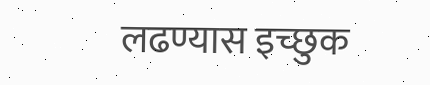लढण्यास इच्छुक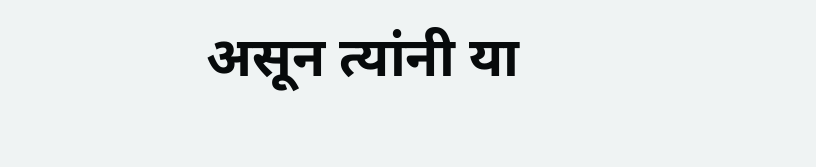असून त्यांनी या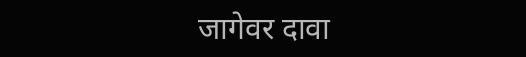जागेवर दावा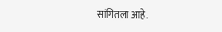सांगितला आहे.